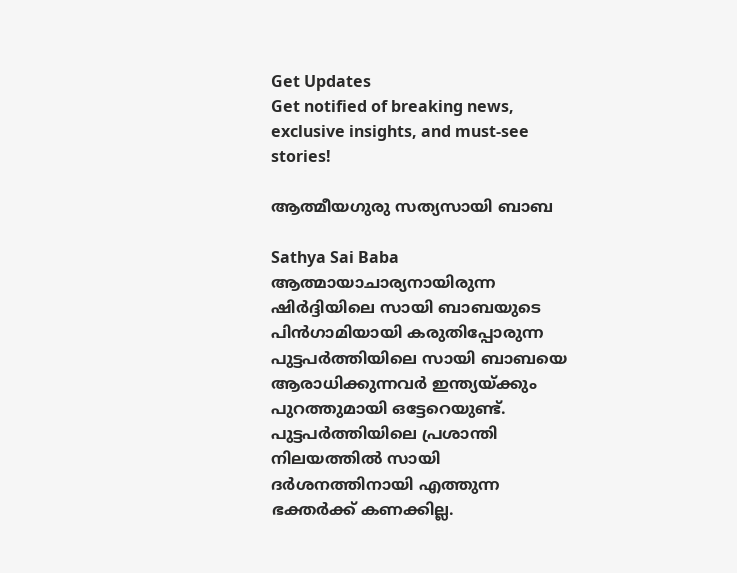Get Updates
Get notified of breaking news, exclusive insights, and must-see stories!

ആത്മീയഗുരു സത്യസായി ബാബ

Sathya Sai Baba
ആത്മായാചാര്യനായിരുന്ന ഷിര്‍ദ്ദിയിലെ സായി ബാബയുടെ പിന്‍ഗാമിയായി കരുതിപ്പോരുന്ന പുട്ടപര്‍ത്തിയിലെ സായി ബാബയെ ആരാധിക്കുന്നവര്‍ ഇന്ത്യയ്ക്കും പുറത്തുമായി ഒട്ടേറെയുണ്ട്. പുട്ടപര്‍ത്തിയിലെ പ്രശാന്തി നിലയത്തില്‍ സായി ദര്‍ശനത്തിനായി എത്തുന്ന ഭക്തര്‍ക്ക് കണക്കില്ല.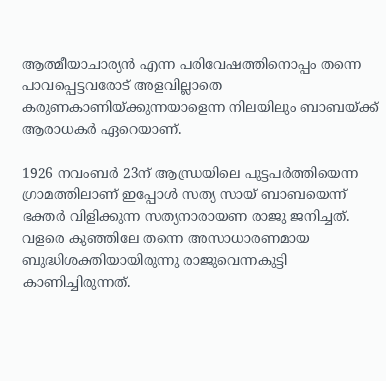ആത്മീയാചാര്യന്‍ എന്ന പരിവേഷത്തിനൊപ്പം തന്നെ പാവപ്പെട്ടവരോട് അളവില്ലാതെ കരുണകാണിയ്ക്കുന്നയാളെന്ന നിലയിലും ബാബയ്ക്ക് ആരാധകര്‍ ഏറെയാണ്.

1926 നവംബര്‍ 23ന് ആന്ധ്രയിലെ പുട്ടപര്‍ത്തിയെന്ന ഗ്രാമത്തിലാണ് ഇപ്പോള്‍ സത്യ സായ് ബാബയെന്ന് ഭക്തര്‍ വിളിക്കുന്ന സത്യനാരായണ രാജു ജനിച്ചത്. വളരെ കുഞ്ഞിലേ തന്നെ അസാധാരണമായ ബുദ്ധിശക്തിയായിരുന്നു രാജുവെന്നകുട്ടി കാണിച്ചിരുന്നത്.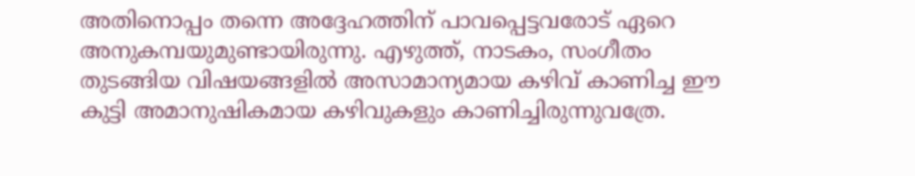അതിനൊപ്പം തന്നെ അദ്ദേഹത്തിന് പാവപ്പെട്ടവരോട് ഏറെ അനുകമ്പയുമുണ്ടായിരുന്നു. എഴുത്ത്, നാടകം, സംഗീതം തുടങ്ങിയ വിഷയങ്ങളില്‍ അസാമാന്യമായ കഴിവ് കാണിച്ച ഈ കുട്ടി അമാനുഷികമായ കഴിവുകളും കാണിച്ചിരുന്നുവത്രേ.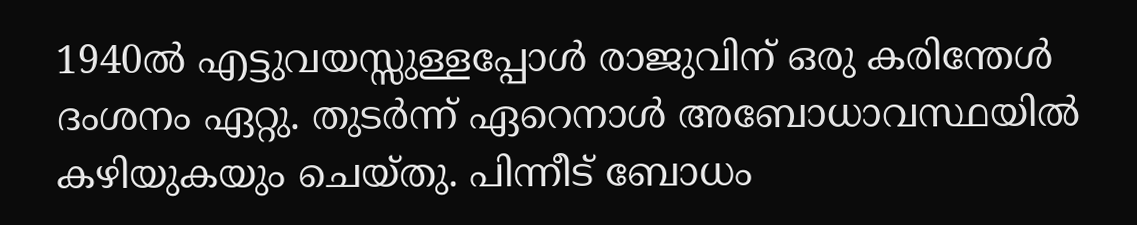1940ല്‍ എട്ടുവയസ്സുള്ളപ്പോള്‍ രാജുവിന് ഒരു കരിന്തേള്‍ ദംശനം ഏറ്റു. തുടര്‍ന്ന് ഏറെനാള്‍ അബോധാവസ്ഥയില്‍ കഴിയുകയും ചെയ്തു. പിന്നീട് ബോധം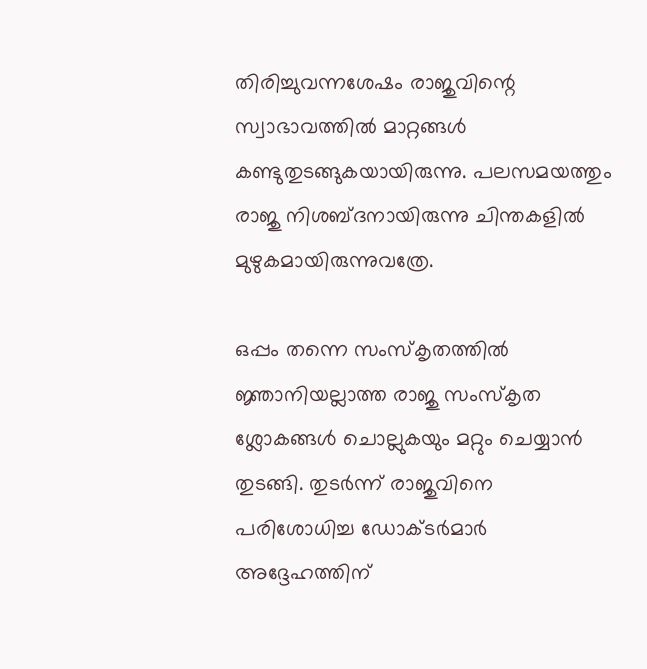തിരിച്ചുവന്നശേഷം രാജുവിന്റെ സ്വാഭാവത്തില്‍ മാറ്റങ്ങള്‍ കണ്ടുതുടങ്ങുകയായിരുന്നു. പലസമയത്തും രാജു നിശബ്ദനായിരുന്നു ചിന്തകളില്‍ മുഴുകമായിരുന്നുവത്രേ.

ഒപ്പം തന്നെ സംസ്‌കൃതത്തില്‍ ജ്ഞാനിയല്ലാത്ത രാജു സംസ്‌കൃത ശ്ലോകങ്ങള്‍ ചൊല്ലുകയും മറ്റും ചെയ്യാന്‍ തുടങ്ങി. തുടര്‍ന്ന് രാജുവിനെ പരിശോധിച്ച ഡോക്ടര്‍മാര്‍ അദ്ദേഹത്തിന്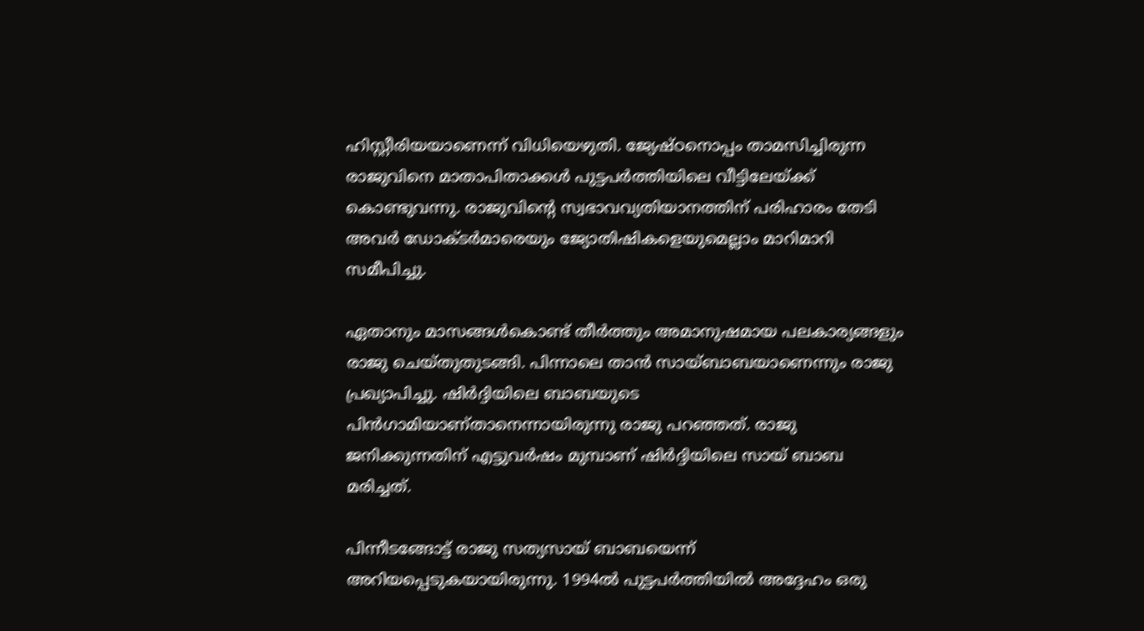ഹിസ്റ്റീരിയയാണെന്ന് വിധിയെഴുതി. ജ്യേഷ്ഠനൊപ്പം താമസിച്ചിരുന്ന രാജുവിനെ മാതാപിതാക്കള്‍ പുട്ടപര്‍ത്തിയിലെ വീട്ടിലേയ്ക്ക് കൊണ്ടുവന്നു. രാജുവിന്റെ സ്വഭാവവ്യതിയാനത്തിന് പരിഹാരം തേടി അവര്‍ ഡോക്ടര്‍മാരെയും ജ്യോതിഷികളെയുമെല്ലാം മാറിമാറി സമീപിച്ചു.

ഏതാനും മാസങ്ങള്‍കൊണ്ട് തീര്‍ത്തും അമാനുഷമായ പലകാര്യങ്ങളും രാജു ചെയ്തുതുടങ്ങി. പിന്നാലെ താന്‍ സായ്ബാബയാണെന്നും രാജു പ്രഖ്യാപിച്ചു. ഷിര്‍ദ്ദിയിലെ ബാബയുടെ പിന്‍ഗാമിയാണ്താനെന്നായിരുന്നു രാജു പറഞ്ഞത്. രാജു ജനിക്കുന്നതിന് എട്ടുവര്‍ഷം മുമ്പാണ് ഷിര്‍ദ്ദിയിലെ സായ് ബാബ മരിച്ചത്.

പിന്നീടങ്ങോട്ട് രാജു സത്യസായ് ബാബയെന്ന് അറിയപ്പെടുകയായിരുന്നു. 1994ല്‍ പുട്ടപര്‍ത്തിയില്‍ അദ്ദേഹം ഒരു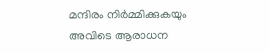മന്ദിരം നിര്‍മ്മിക്കുകയും അവിടെ ആരാധന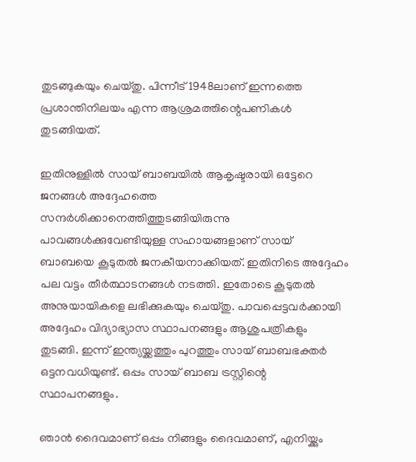തുടങ്ങുകയും ചെയ്തു. പിന്നീട് 1948ലാണ് ഇന്നത്തെ പ്രശാന്തിനിലയം എന്ന ആശ്രമത്തിന്റെപണികള്‍ തുടങ്ങിയത്.

ഇതിനുള്ളില്‍ സായ് ബാബയില്‍ ആകൃഷ്ടരായി ഒട്ടേറെ ജനങ്ങള്‍ അദ്ദേഹത്തെ സന്ദര്‍ശിക്കാനെത്തിത്തുടങ്ങിയിരുന്നു പാവങ്ങള്‍ക്കുവേണ്ടിയുള്ള സഹായങ്ങളാണ് സായ് ബാബയെ കൂടുതല്‍ ജനകീയനാക്കിയത്. ഇതിനിടെ അദ്ദേഹം പല വട്ടം തീര്‍ത്ഥാടനങ്ങള്‍ നടത്തി. ഇതോടെ കൂടുതല്‍ അനുയായികളെ ലഭിക്കുകയും ചെയ്തു. പാവപ്പെട്ടവര്‍ക്കായി അദ്ദേഹം വിദ്യാഭ്യാസ സ്ഥാപനങ്ങളും ആശുപത്രികളും തുടങ്ങി. ഇന്ന് ഇന്ത്യയ്ക്കത്തും പുറത്തും സായ് ബാബഭക്തര്‍ ഒട്ടനവധിയുണ്ട്. ഒപ്പം സായ് ബാബ ട്രസ്റ്റിന്റെ സ്ഥാപനങ്ങളും.

ഞാന്‍ ദൈവമാണ് ഒപ്പം നിങ്ങളും ദൈവമാണ്, എനിയ്ക്കും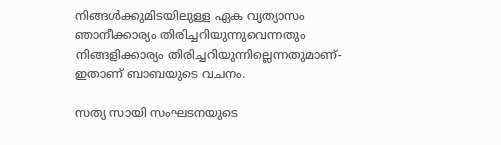നിങ്ങള്‍ക്കുമിടയിലുള്ള ഏക വ്യത്യാസം ഞാനീക്കാര്യം തിരിച്ചറിയുന്നുവെന്നതും നിങ്ങളിക്കാര്യം തിരിച്ചറിയുന്നില്ലെന്നതുമാണ്- ഇതാണ് ബാബയുടെ വചനം.

സത്യ സായി സംഘടനയുടെ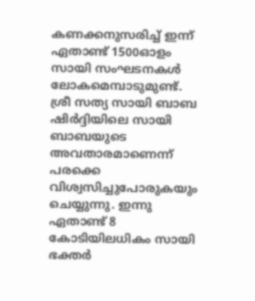കണക്കനുസരിച്ച് ഇന്ന് ഏതാണ്ട് 1500ഓളം സായി സംഘടനകള്‍ ലോകമെമ്പാടുമുണ്ട്. ശ്രീ സത്യ സായി ബാബ ഷിര്‍ദ്ദിയിലെ സായി ബാബയുടെ അവതാരമാണെന്ന് പരക്കെ വിശ്വസിച്ചുപോരുകയും ചെയ്യുന്നു. ഇന്നു ഏതാണ്ട് 8 കോടിയിലധികം സായി ഭക്തര്‍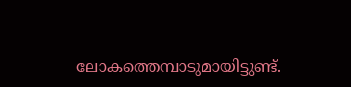ലോകത്തെമ്പാടുമായിട്ടുണ്ട്.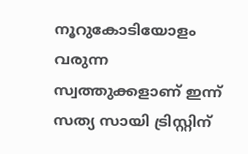നൂറുകോടിയോളം വരുന്ന സ്വത്തുക്കളാണ് ഇന്ന് സത്യ സായി ട്രിസ്റ്റിന്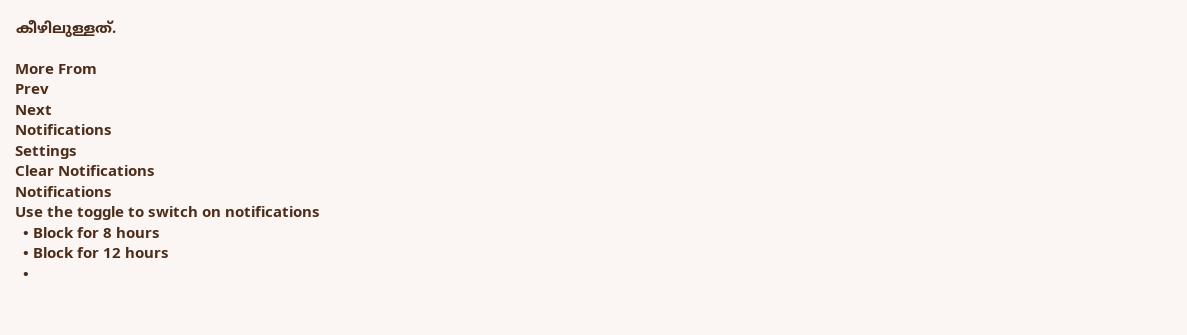കീഴിലുള്ളത്.

More From
Prev
Next
Notifications
Settings
Clear Notifications
Notifications
Use the toggle to switch on notifications
  • Block for 8 hours
  • Block for 12 hours
  •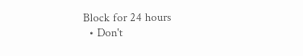Block for 24 hours
  • Don't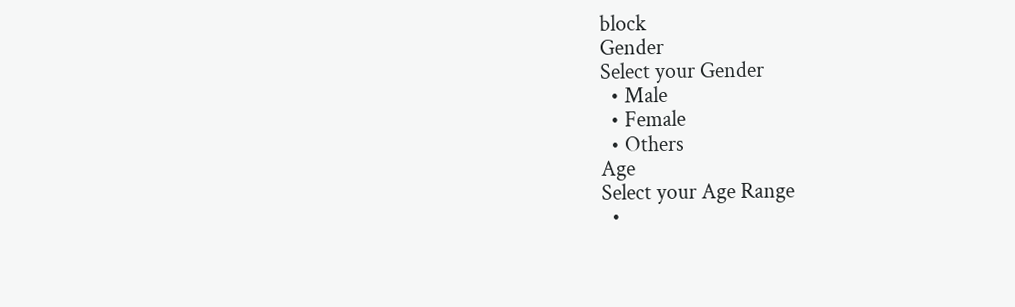block
Gender
Select your Gender
  • Male
  • Female
  • Others
Age
Select your Age Range
  •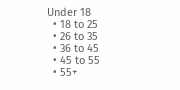Under 18
  • 18 to 25
  • 26 to 35
  • 36 to 45
  • 45 to 55
  • 55+